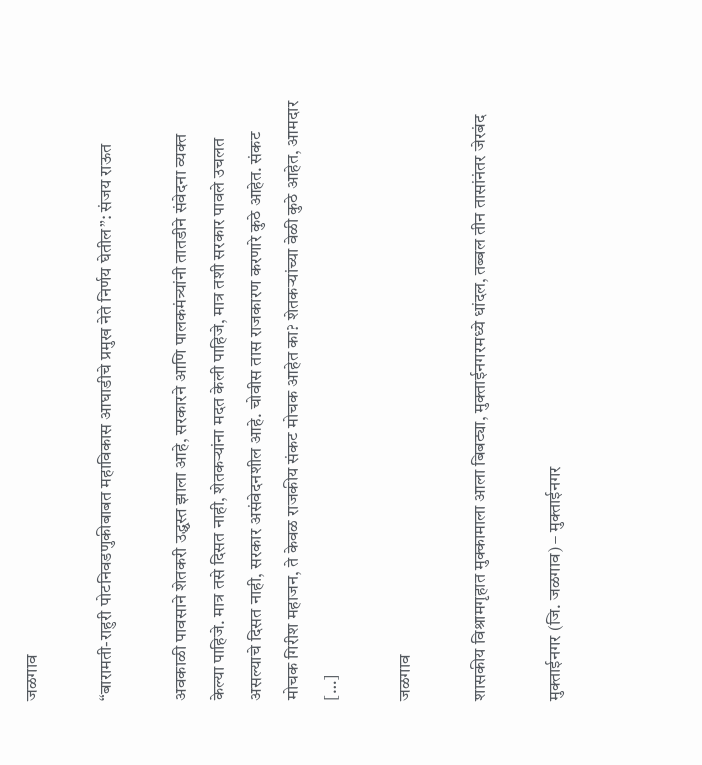जळगाव

“बारामती-राहुरी पोटनिवडणुकीबाबत महाविकास आघाडीचे प्रमुख नेते निर्णय घेतील”: संजय राऊत

अवकाळी पावसाने शेतकरी उद्ध्वस्त झाला आहे, सरकारने आणि पालकमंत्र्यांनी तातडीने संवेदना व्यक्त केल्या पाहिजे. मात्र तसे दिसत नाही, शेतकऱ्यांना मदत केली पाहिजे, मात्र तशी सरकार पावले उचलत असल्याचे दिसत नाही, सरकार असंवेदनशील आहे. चोवीस तास राजकारण करणारे कुठे आहेत. संकट मोचक गिरीश महाजन, ते केवळ राजकीय संकट मोचक आहेत का? शेतकऱ्यांच्या वेळी कुठे आहेत, आमदार […]

जळगाव

शासकीय विश्रामगृहात मुक्कामाला आला बिबट्या, मुक्ताईनगरमध्ये धांदल, तब्बल तीन तासांनंतर जेरबंद

मुक्ताईनगर (जि. जळगाव) – मुक्ताईनगर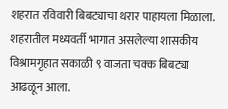शहरात रविवारी बिबट्याचा थरार पाहायला मिळाला. शहरातील मध्यवर्ती भागात असलेल्या शासकीय विश्रामगृहात सकाळी ९ वाजता चक्क बिबट्या आढळून आला.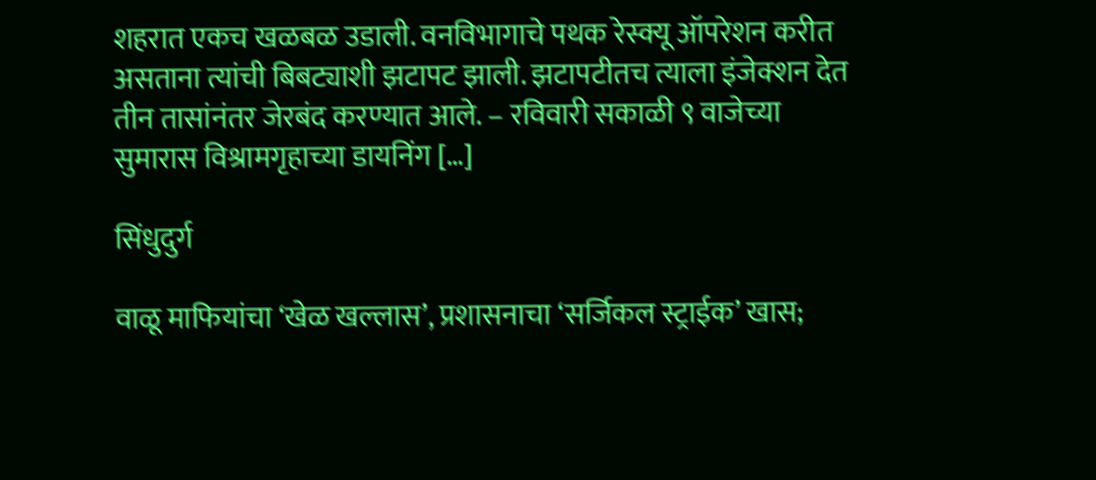शहरात एकच खळबळ उडाली. वनविभागाचे पथक रेस्क्यू ऑपरेशन करीत असताना त्यांची बिबट्याशी झटापट झाली. झटापटीतच त्याला इंजेक्शन देत तीन तासांनंतर जेरबंद करण्यात आले. – रविवारी सकाळी ९ वाजेच्या सुमारास विश्रामगृहाच्या डायनिंग […]

सिंधुदुर्ग

वाळू माफियांचा ‘खेळ खल्लास’, प्रशासनाचा ‘सर्जिकल स्ट्राईक’ खास;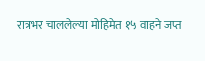रात्रभर चाललेल्या मोहिमेत १५ वाहने जप्त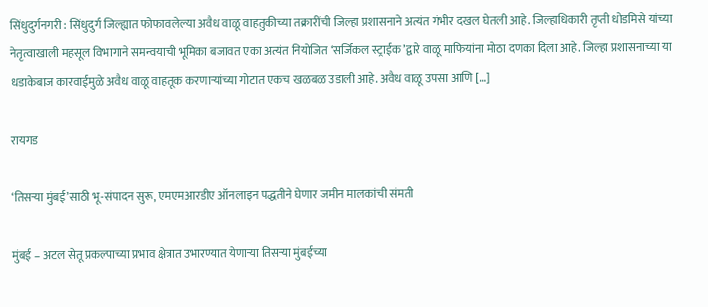सिंधुदुर्गनगरी : सिंधुदुर्ग जिल्ह्यात फोफावलेल्या अवैध वाळू वाहतुकीच्या तक्रारींची जिल्हा प्रशासनाने अत्यंत गंभीर दखल घेतली आहे. जिल्हाधिकारी तृप्ती धोडमिसे यांच्या नेतृत्वाखाली महसूल विभागाने समन्वयाची भूमिका बजावत एका अत्यंत नियोजित ‘सर्जिकल स्ट्राईक’द्वारे वाळू माफियांना मोठा दणका दिला आहे. जिल्हा प्रशासनाच्या या धडाकेबाज कारवाईमुळे अवैध वाळू वाहतूक करणाऱ्यांच्या गोटात एकच खळबळ उडाली आहे. अवैध वाळू उपसा आणि […]

रायगड

‘तिसऱ्या मुंबई’साठी भू-संपादन सुरू, एमएमआरडीए ऑनलाइन पद्धतीने घेणार जमीन मालकांची संमती

मुंबई – अटल सेतू प्रकल्पाच्या प्रभाव क्षेत्रात उभारण्यात येणाऱ्या तिसऱ्या मुंबईच्या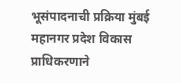भूसंपादनाची प्रक्रिया मुंबई महानगर प्रदेश विकास प्राधिकरणाने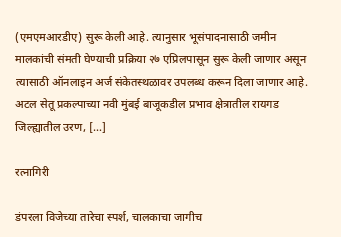(एमएमआरडीए) सुरू केली आहे. त्यानुसार भूसंपादनासाठी जमीन मालकांची संमती घेण्याची प्रक्रिया २७ एप्रिलपासून सुरू केली जाणार असून त्यासाठी ऑनलाइन अर्ज संकेतस्थळावर उपलब्ध करून दिला जाणार आहे. अटल सेतू प्रकल्पाच्या नवी मुंबई बाजूकडील प्रभाव क्षेत्रातील रायगड जिल्ह्यातील उरण, […]

रत्नागिरी

डंपरला विजेच्या तारेचा स्पर्श, चालकाचा जागीच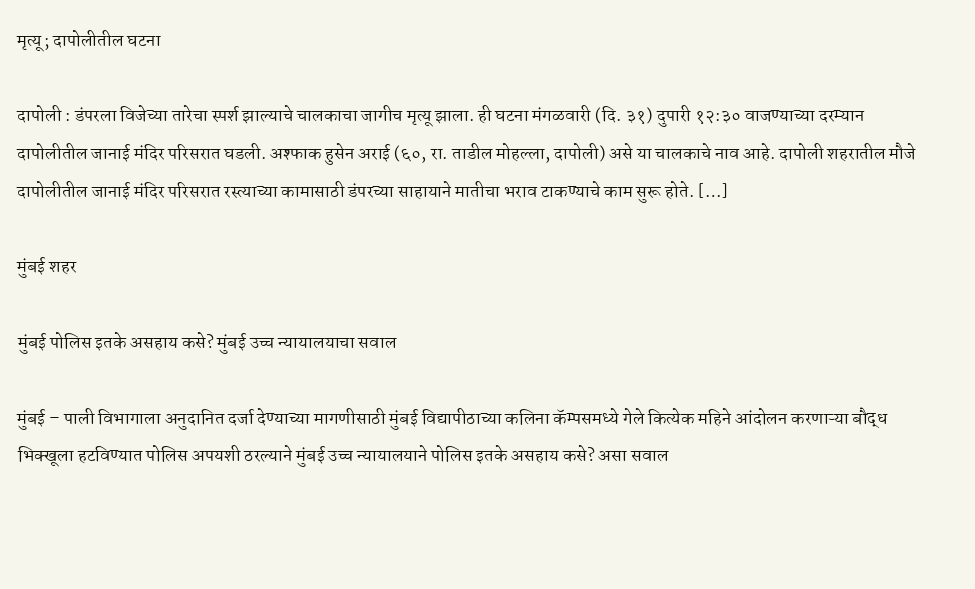मृत्यू; दापोलीतील घटना

दापोली : डंपरला विजेच्या तारेचा स्पर्श झाल्याचे चालकाचा जागीच मृत्यू झाला. ही घटना मंगळवारी (दि. ३१) दुपारी १२:३० वाजण्याच्या दरम्यान दापोलीतील जानाई मंदिर परिसरात घडली. अश्फाक हुसेन अराई (६०, रा. ताडील मोहल्ला, दापोली) असे या चालकाचे नाव आहे. दापोली शहरातील मौजे दापोलीतील जानाई मंदिर परिसरात रस्त्याच्या कामासाठी डंपरच्या साहायाने मातीचा भराव टाकण्याचे काम सुरू होते. […]

मुंबई शहर

मुंबई पोलिस इतके असहाय कसे? मुंबई उच्च न्यायालयाचा सवाल

मुंबई – पाली विभागाला अनुदानित दर्जा देण्याच्या मागणीसाठी मुंबई विद्यापीठाच्या कलिना कॅम्पसमध्ये गेले कित्येक महिने आंदोलन करणाऱ्या बौद्ध भिक्खूला हटविण्यात पोलिस अपयशी ठरल्याने मुंबई उच्च न्यायालयाने पोलिस इतके असहाय कसे? असा सवाल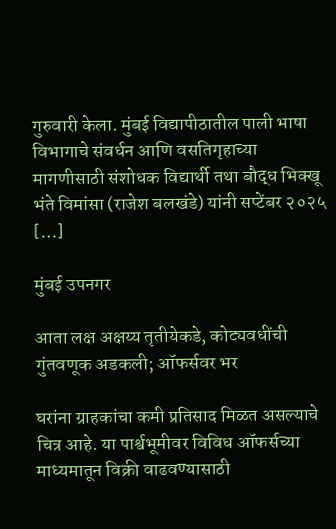गुरुवारी केला. मुंबई विद्यापीठातील पाली भाषा विभागाचे संवर्धन आणि वसतिगृहाच्या मागणीसाठी संशोधक विद्यार्थी तथा बौद्ध भिक्खू भंते विमांसा (राजेश बलखंडे) यांनी सप्टेंबर २०२५ […]

मुंबई उपनगर

आता लक्ष अक्षय्य तृतीयेकडे, कोट्यवधींची गुंतवणूक अडकली; ऑफर्सवर भर

घरांना ग्राहकांचा कमी प्रतिसाद मिळत असल्याचे चित्र आहे. या पार्श्वभूमीवर विविध ऑफर्सच्या माध्यमातून विक्री वाढवण्यासाठी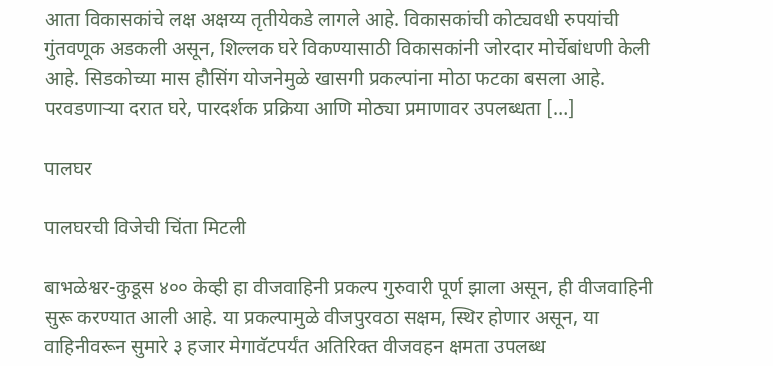आता विकासकांचे लक्ष अक्षय्य तृतीयेकडे लागले आहे. विकासकांची कोट्यवधी रुपयांची गुंतवणूक अडकली असून, शिल्लक घरे विकण्यासाठी विकासकांनी जोरदार मोर्चेबांधणी केली आहे. सिडकोच्या मास हौसिंग योजनेमुळे खासगी प्रकल्पांना मोठा फटका बसला आहे. परवडणाऱ्या दरात घरे, पारदर्शक प्रक्रिया आणि मोठ्या प्रमाणावर उपलब्धता […]

पालघर

पालघरची विजेची चिंता मिटली

बाभळेश्वर-कुडूस ४०० केव्ही हा वीजवाहिनी प्रकल्प गुरुवारी पूर्ण झाला असून, ही वीजवाहिनी सुरू करण्यात आली आहे. या प्रकल्पामुळे वीजपुरवठा सक्षम, स्थिर होणार असून, या वाहिनीवरून सुमारे ३ हजार मेगावॅटपर्यंत अतिरिक्त वीजवहन क्षमता उपलब्ध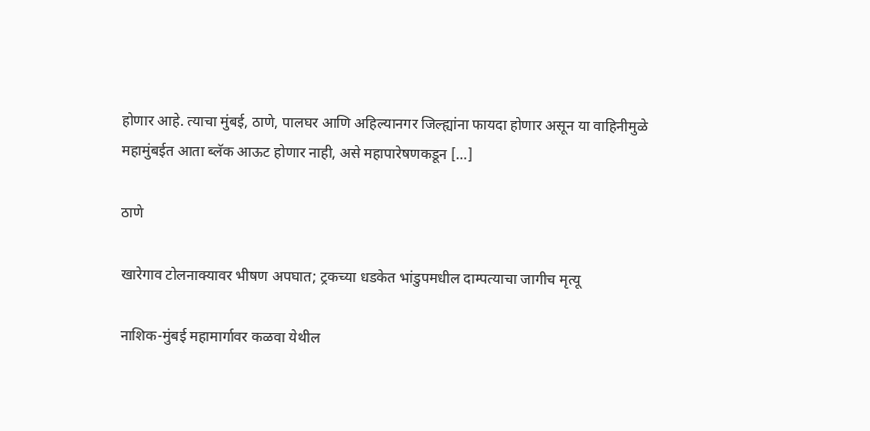होणार आहे. त्याचा मुंबई, ठाणे, पालघर आणि अहिल्यानगर जिल्ह्यांना फायदा होणार असून या वाहिनीमुळे महामुंबईत आता ब्लॅक आऊट होणार नाही, असे महापारेषणकडून […]

ठाणे

खारेगाव टोलनाक्यावर भीषण अपघात; ट्रकच्या धडकेत भांडुपमधील दाम्पत्याचा जागीच मृत्यू

नाशिक-मुंबई महामार्गावर कळवा येथील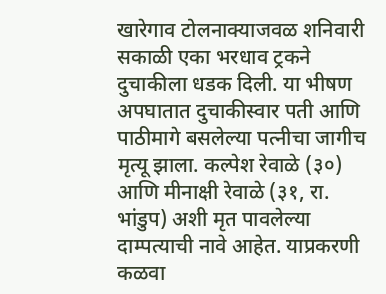खारेगाव टोलनाक्याजवळ शनिवारी सकाळी एका भरधाव ट्रकने दुचाकीला धडक दिली. या भीषण अपघातात दुचाकीस्वार पती आणि पाठीमागे बसलेल्या पत्नीचा जागीच मृत्यू झाला. कल्पेश रेवाळे (३०) आणि मीनाक्षी रेवाळे (३१, रा. भांडुप) अशी मृत पावलेल्या दाम्पत्याची नावे आहेत. याप्रकरणी कळवा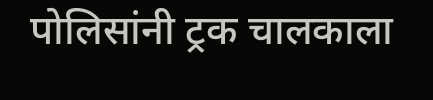पोलिसांनी ट्रक चालकाला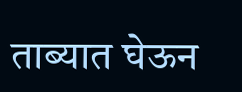ताब्यात घेऊन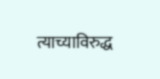त्याच्याविरुद्ध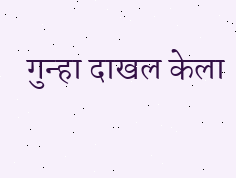गुन्हा दाखल केला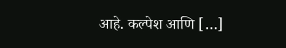आहे. कल्पेश आणि […]